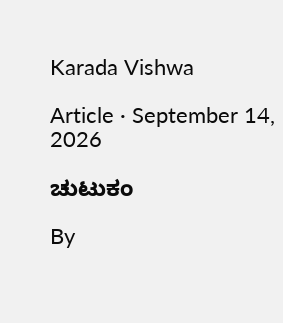Karada Vishwa

Article · September 14, 2026

ಚುಟುಕಂ

By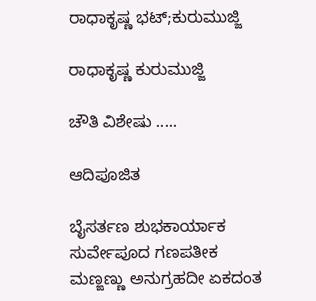ರಾಧಾಕೃಷ್ಣ ಭಟ್;ಕುರುಮುಜ್ಜಿ

ರಾಧಾಕೃಷ್ಣ ಕುರುಮುಜ್ಜಿ

ಚೌತಿ ವಿಶೇಷು .....

ಆದಿಪೂಜಿತ

ಬೈಸರ್ತಣ ಶುಭಕಾರ್ಯಾಕ
ಸುರ್ವೇಪೂದ ಗಣಪತೀಕ
ಮಣ್ಙಣ್ಣು ಅನುಗ್ರಹದೀ ಏಕದಂತ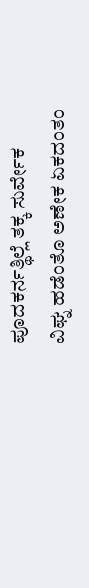ಪೂದಕರ್ನತ್ಥಿಲ್ಲೆ ತಕ್ಕ ಸುರ್ವೇಕ
ವಿಘ್ನ ಹಡೆಂತೊ ಅಣೇಕ ಏಕದಂತಂ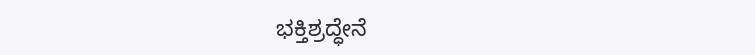ಭಕ್ತಿಶ್ರದ್ಧೇನೆ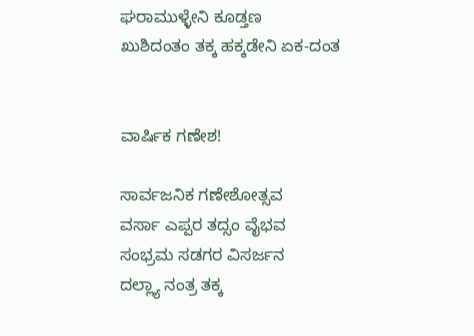ಘರಾಮುಳ್ಳೇನಿ ಕೂಡ್ತಣ
ಖುಶಿದಂತಂ ತಕ್ಕ ಹಕ್ಕಡೇನಿ ಏಕ-ದಂತ


ವಾರ್ಷಿಕ ಗಣೇಶ!

ಸಾರ್ವಜನಿಕ ಗಣೇಶೋತ್ಸವ
ವರ್ಸಾ ಎಪ್ಪರ ತದ್ಸಂ ವೈಭವ
ಸಂಭ್ರಮ ಸಡಗರ ವಿಸರ್ಜನ
ದಲ್ಲ್ಯಾ ನಂತ್ರ ತಕ್ಕ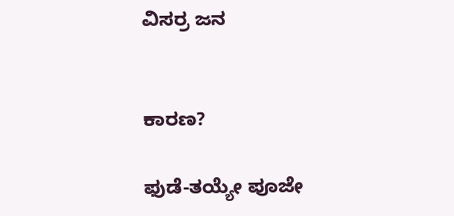ವಿಸರ್ರ ಜನ


ಕಾರಣ?

ಫುಡೆ-ತಯ್ಯೇ ಪೂಜೇ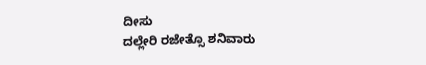ದೀಸು
ದಲ್ಲೇರಿ ರಜೇತ್ಸೊ ಶನಿವಾರು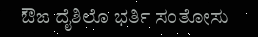ಔಙ ದೈಶಿಲೊ ಭರ್ತಿ ಸಂತೋಸು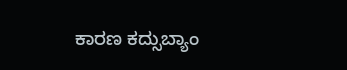ಕಾರಣ ಕದ್ಸುಬ್ಯಾಂ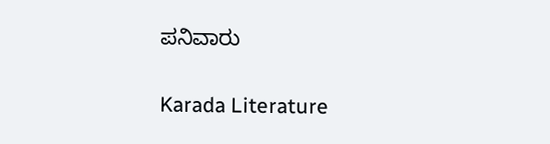ಪನಿವಾರು

Karada Literature